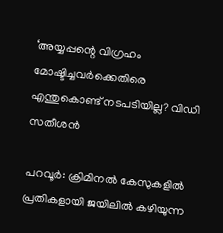‘അയ്യപ്പന്റെ വിഗ്രഹം മോഷ്ടിച്ചവർക്കെതിരെ എന്തുകൊണ്ട് നടപടിയില്ല? വിഡി സതീശൻ

പറവൂർ: ക്രിമിനൽ കേസുകളിൽ പ്രതികളായി ജയിലിൽ കഴിയുന്ന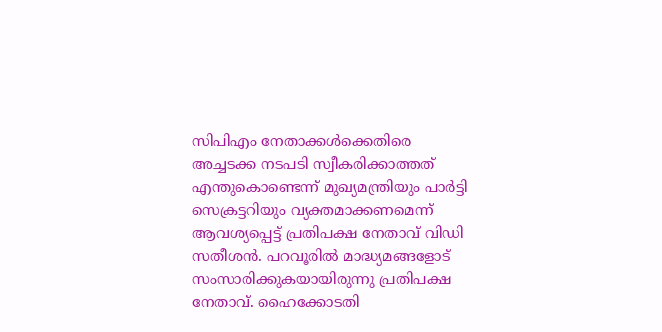സിപിഎം നേതാക്കൾക്കെതിരെ അച്ചടക്ക നടപടി സ്വീകരിക്കാത്തത് എന്തുകൊണ്ടെന്ന് മുഖ്യമന്ത്രിയും പാർട്ടി സെക്രട്ടറിയും വ്യക്തമാക്കണമെന്ന് ആവശ്യപ്പെട്ട് പ്രതിപക്ഷ നേതാവ് വിഡി സതീശൻ. പറവൂരിൽ മാദ്ധ്യമങ്ങളോട് സംസാരിക്കുകയായിരുന്നു പ്രതിപക്ഷ നേതാവ്. ഹൈക്കോടതി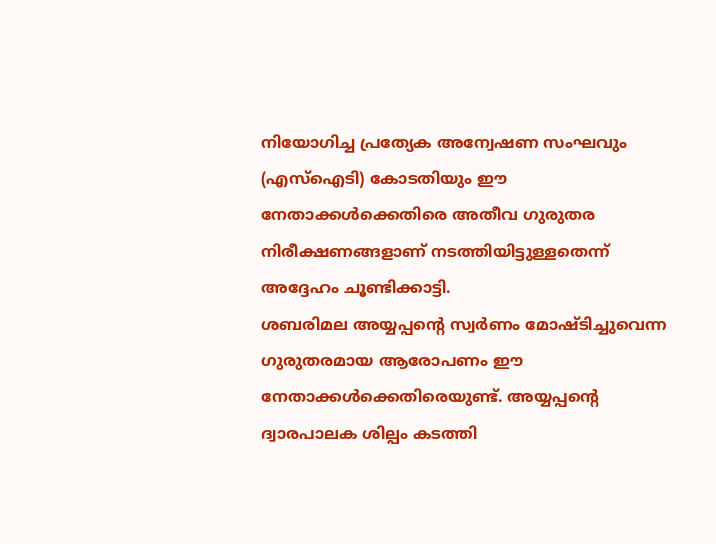നിയോഗിച്ച പ്രത്യേക അന്വേഷണ സംഘവും (എസ്ഐടി) കോടതിയും ഈ നേതാക്കൾക്കെതിരെ അതീവ ഗുരുതര നിരീക്ഷണങ്ങളാണ് നടത്തിയിട്ടുള്ളതെന്ന് അദ്ദേഹം ചൂണ്ടിക്കാട്ടി.
ശബരിമല അയ്യപ്പന്റെ സ്വർണം മോഷ്ടിച്ചുവെന്ന ഗുരുതരമായ ആരോപണം ഈ നേതാക്കൾക്കെതിരെയുണ്ട്. അയ്യപ്പന്റെ ദ്വാരപാലക ശില്പം കടത്തി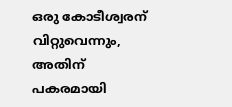ഒരു കോടീശ്വരന് വിറ്റുവെന്നും, അതിന് പകരമായി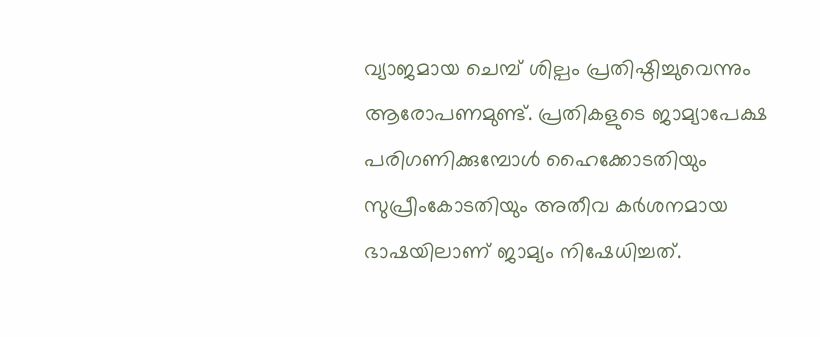വ്യാജമായ ചെമ്പ് ശില്പം പ്രതിഷ്ഠിച്ചുവെന്നും ആരോപണമുണ്ട്. പ്രതികളുടെ ജാമ്യാപേക്ഷ പരിഗണിക്കുമ്പോൾ ഹൈക്കോടതിയും സുപ്രീംകോടതിയും അതീവ കർശനമായ ഭാഷയിലാണ് ജാമ്യം നിഷേധിച്ചത്.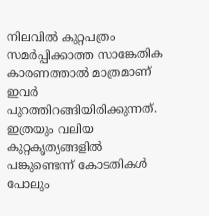നിലവിൽ കുറ്റപത്രം സമർപ്പിക്കാത്ത സാങ്കേതിക കാരണത്താൽ മാത്രമാണ് ഇവർ പുറത്തിറങ്ങിയിരിക്കുന്നത്. ഇത്രയും വലിയ കുറ്റകൃത്യങ്ങളിൽ പങ്കുണ്ടെന്ന് കോടതികൾ പോലും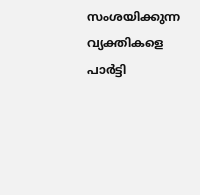സംശയിക്കുന്ന വ്യക്തികളെ പാർട്ടി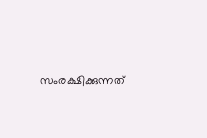സംരക്ഷിക്കുന്നത്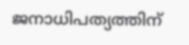ജനാധിപത്യത്തിന്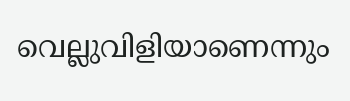വെല്ലുവിളിയാണെന്നും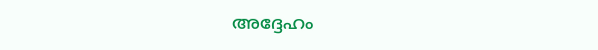അദ്ദേഹം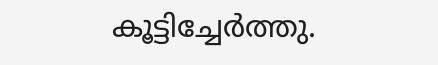കൂട്ടിച്ചേർത്തു.